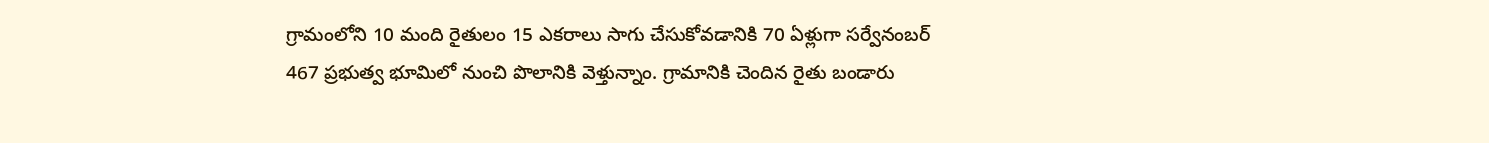గ్రామంలోని 10 మంది రైతులం 15 ఎకరాలు సాగు చేసుకోవడానికి 70 ఏళ్లుగా సర్వేనంబర్ 467 ప్రభుత్వ భూమిలో నుంచి పొలానికి వెళ్తున్నాం. గ్రామానికి చెందిన రైతు బండారు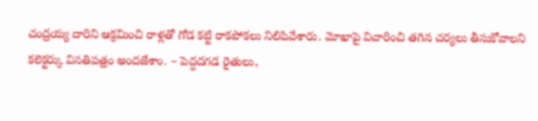చంద్రయ్య దారిని ఆక్రమించి రాళ్లతో గోడ కట్టి రాకపోకలు నిలిపివేశారు. మోఖాపై విచారించి తగిన చర్యలు తీసుకోవాలని కలెక్టర్కు వినతిపత్రం అందజేశాం. – పెద్దదగడ రైతులు,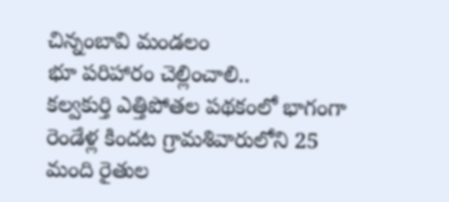చిన్నంబావి మండలం
భూ పరిహారం చెల్లించాలి..
కల్వకుర్తి ఎత్తిపోతల పథకంలో భాగంగా రెండేళ్ల కిందట గ్రామశివారులోని 25 మంది రైతుల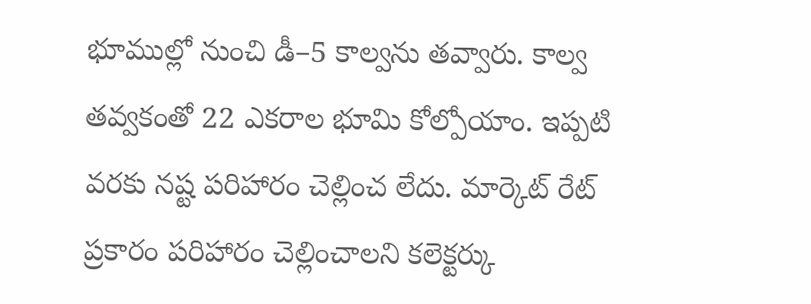భూముల్లో నుంచి డీ–5 కాల్వను తవ్వారు. కాల్వ తవ్వకంతో 22 ఎకరాల భూమి కోల్పోయాం. ఇప్పటి వరకు నష్ట పరిహారం చెల్లించ లేదు. మార్కెట్ రేట్ ప్రకారం పరిహారం చెల్లించాలని కలెక్టర్కు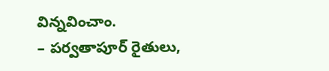విన్నవించాం.
– పర్వతాపూర్ రైతులు,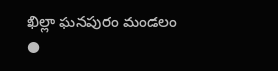ఖిల్లా ఘనపురం మండలం
●